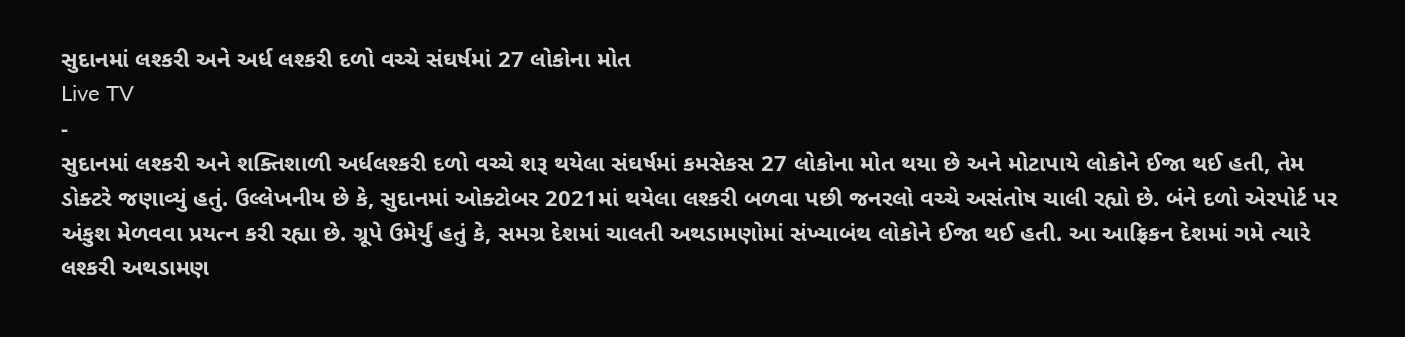સુદાનમાં લશ્કરી અને અર્ધ લશ્કરી દળો વચ્ચે સંઘર્ષમાં 27 લોકોના મોત
Live TV
-
સુદાનમાં લશ્કરી અને શક્તિશાળી અર્ધલશ્કરી દળો વચ્ચે શરૂ થયેલા સંઘર્ષમાં કમસેકસ 27 લોકોના મોત થયા છે અને મોટાપાયે લોકોને ઈજા થઈ હતી, તેમ ડોક્ટરે જણાવ્યું હતું. ઉલ્લેખનીય છે કે, સુદાનમાં ઓક્ટોબર 2021માં થયેલા લશ્કરી બળવા પછી જનરલો વચ્ચે અસંતોષ ચાલી રહ્યો છે. બંને દળો એરપોર્ટ પર અંકુશ મેળવવા પ્રયત્ન કરી રહ્યા છે. ગ્રૂપે ઉમેર્યું હતું કે, સમગ્ર દેશમાં ચાલતી અથડામણોમાં સંખ્યાબંથ લોકોને ઈજા થઈ હતી. આ આફ્રિકન દેશમાં ગમે ત્યારે લશ્કરી અથડામણ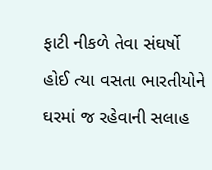ફાટી નીકળે તેવા સંઘર્ષો હોઈ ત્યા વસતા ભારતીયોને ઘરમાં જ રહેવાની સલાહ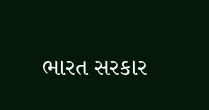ભારત સરકાર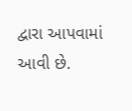દ્વારા આપવામાં આવી છે.